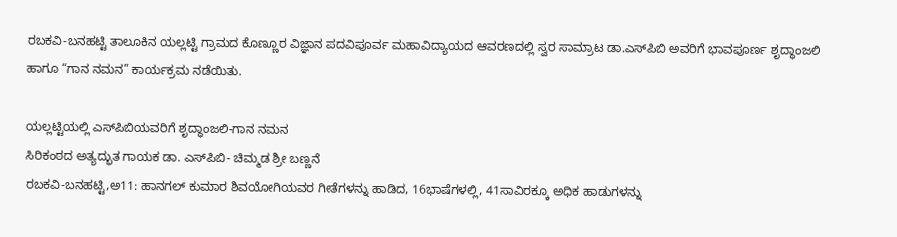ರಬಕವಿ-ಬನಹಟ್ಟಿ ತಾಲೂಕಿನ ಯಲ್ಲಟ್ಟಿ ಗ್ರಾಮದ ಕೊಣ್ಣೂರ ವಿಜ್ಞಾನ ಪದವಿಪೂರ್ವ ಮಹಾವಿದ್ಯಾಯದ ಆವರಣದಲ್ಲಿ ಸ್ವರ ಸಾಮ್ರಾಟ ಡಾ.ಎಸ್‍ಪಿಬಿ ಅವರಿಗೆ ಭಾವಪೂರ್ಣ ಶೃದ್ಧಾಂಜಲಿ ಹಾಗೂ “ಗಾನ ನಮನ” ಕಾರ್ಯಕ್ರಮ ನಡೆಯಿತು.

ಯಲ್ಲಟ್ಟಿಯಲ್ಲಿ ಎಸ್‍ಪಿಬಿಯವರಿಗೆ ಶೃದ್ಧಾಂಜಲಿ-ಗಾನ ನಮನ
ಸಿರಿಕಂಠದ ಅತ್ಯದ್ಭುತ ಗಾಯಕ ಡಾ. ಎಸ್‍ಪಿಬಿ- ಚಿಮ್ಮಡ ಶ್ರೀ ಬಣ್ಣನೆ
ರಬಕವಿ-ಬನಹಟ್ಟಿ,ಅ11: ಹಾನಗಲ್ ಕುಮಾರ ಶಿವಯೋಗಿಯವರ ಗೀತೆಗಳನ್ನು ಹಾಡಿದ, 16ಭಾಷೆಗಳಲ್ಲಿ, 41ಸಾವಿರಕ್ಕೂ ಅಧಿಕ ಹಾಡುಗಳನ್ನು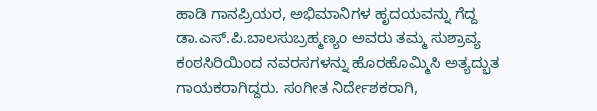ಹಾಡಿ ಗಾನಪ್ರಿಯರ, ಅಭಿಮಾನಿಗಳ ಹೃದಯವನ್ನು ಗೆದ್ದ ಡಾ.ಎಸ್.ಪಿ.ಬಾಲಸುಬ್ರಹ್ಮಣ್ಯಂ ಅವರು ತಮ್ಮ ಸುಶ್ರಾವ್ಯ ಕಂಠಸಿರಿಯಿಂದ ನವರಸಗಳನ್ನು ಹೊರಹೊಮ್ಮಿಸಿ ಅತ್ಯದ್ಭುತ ಗಾಯಕರಾಗಿದ್ದರು. ಸಂಗೀತ ನಿರ್ದೇಶಕರಾಗಿ,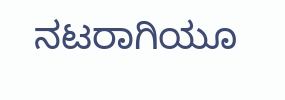ನಟರಾಗಿಯೂ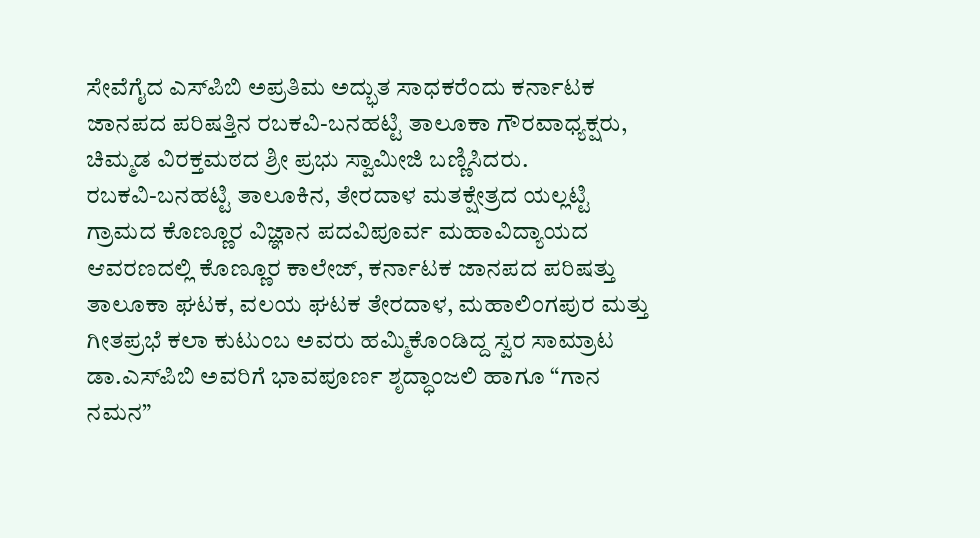ಸೇವೆಗೈದ ಎಸ್‍ಪಿಬಿ ಅಪ್ರತಿಮ ಅದ್ಭುತ ಸಾಧಕರೆಂದು ಕರ್ನಾಟಕ ಜಾನಪದ ಪರಿಷತ್ತಿನ ರಬಕವಿ-ಬನಹಟ್ಟಿ ತಾಲೂಕಾ ಗೌರವಾಧ್ಯಕ್ಷರು, ಚಿಮ್ಮಡ ವಿರಕ್ತಮಠದ ಶ್ರೀ ಪ್ರಭು ಸ್ವಾಮೀಜಿ ಬಣ್ಣಿಸಿದರು.
ರಬಕವಿ-ಬನಹಟ್ಟಿ ತಾಲೂಕಿನ, ತೇರದಾಳ ಮತಕ್ಷೇತ್ರದ ಯಲ್ಲಟ್ಟಿ ಗ್ರಾಮದ ಕೊಣ್ಣೂರ ವಿಜ್ಞಾನ ಪದವಿಪೂರ್ವ ಮಹಾವಿದ್ಯಾಯದ ಆವರಣದಲ್ಲಿ ಕೊಣ್ಣೂರ ಕಾಲೇಜ್, ಕರ್ನಾಟಕ ಜಾನಪದ ಪರಿಷತ್ತು ತಾಲೂಕಾ ಘಟಕ, ವಲಯ ಘಟಕ ತೇರದಾಳ, ಮಹಾಲಿಂಗಪುರ ಮತ್ತು ಗೀತಪ್ರಭೆ ಕಲಾ ಕುಟುಂಬ ಅವರು ಹಮ್ಮಿಕೊಂಡಿದ್ದ ಸ್ವರ ಸಾಮ್ರಾಟ ಡಾ.ಎಸ್‍ಪಿಬಿ ಅವರಿಗೆ ಭಾವಪೂರ್ಣ ಶೃದ್ಧಾಂಜಲಿ ಹಾಗೂ “ಗಾನ ನಮನ”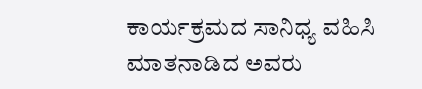ಕಾರ್ಯಕ್ರಮದ ಸಾನಿಧ್ಯ ವಹಿಸಿ ಮಾತನಾಡಿದ ಅವರು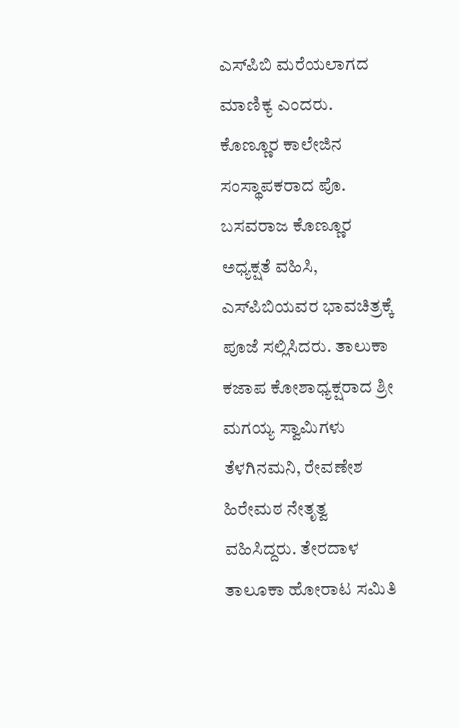ಎಸ್‍ಪಿಬಿ ಮರೆಯಲಾಗದ ಮಾಣಿಕ್ಯ ಎಂದರು.
ಕೊಣ್ಣೂರ ಕಾಲೇಜಿನ ಸಂಸ್ಥಾಪಕರಾದ ಪೊ. ಬಸವರಾಜ ಕೊಣ್ಣೂರ ಅಧ್ಯಕ್ಷತೆ ವಹಿಸಿ, ಎಸ್‍ಪಿಬಿಯವರ ಭಾವಚಿತ್ರಕ್ಕೆ ಪೂಜೆ ಸಲ್ಲಿಸಿದರು. ತಾಲುಕಾ ಕಜಾಪ ಕೋಶಾಧ್ಯಕ್ಷರಾದ ಶ್ರೀ ಮಗಯ್ಯ ಸ್ವಾಮಿಗಳು ತೆಳಗಿನಮನಿ, ರೇವಣೇಶ ಹಿರೇಮಠ ನೇತೃತ್ವ ವಹಿಸಿದ್ದರು. ತೇರದಾಳ ತಾಲೂಕಾ ಹೋರಾಟ ಸಮಿತಿ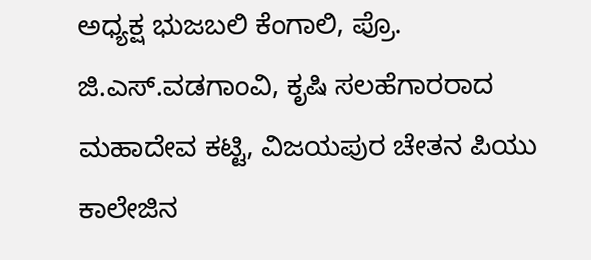ಅಧ್ಯಕ್ಷ ಭುಜಬಲಿ ಕೆಂಗಾಲಿ, ಪ್ರೊ. ಜಿ.ಎಸ್.ವಡಗಾಂವಿ, ಕೃಷಿ ಸಲಹೆಗಾರರಾದ ಮಹಾದೇವ ಕಟ್ಟಿ, ವಿಜಯಪುರ ಚೇತನ ಪಿಯು ಕಾಲೇಜಿನ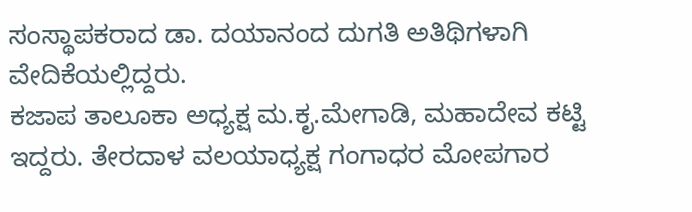ಸಂಸ್ಥಾಪಕರಾದ ಡಾ. ದಯಾನಂದ ದುಗತಿ ಅತಿಥಿಗಳಾಗಿ ವೇದಿಕೆಯಲ್ಲಿದ್ದರು.
ಕಜಾಪ ತಾಲೂಕಾ ಅಧ್ಯಕ್ಷ ಮ.ಕೃ.ಮೇಗಾಡಿ, ಮಹಾದೇವ ಕಟ್ಟಿ ಇದ್ದರು. ತೇರದಾಳ ವಲಯಾಧ್ಯಕ್ಷ ಗಂಗಾಧರ ಮೋಪಗಾರ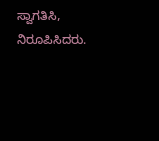ಸ್ವಾಗತಿಸಿ, ನಿರೂಪಿಸಿದರು.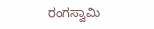ರಂಗಸ್ವಾಮಿ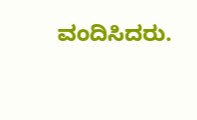ವಂದಿಸಿದರು.